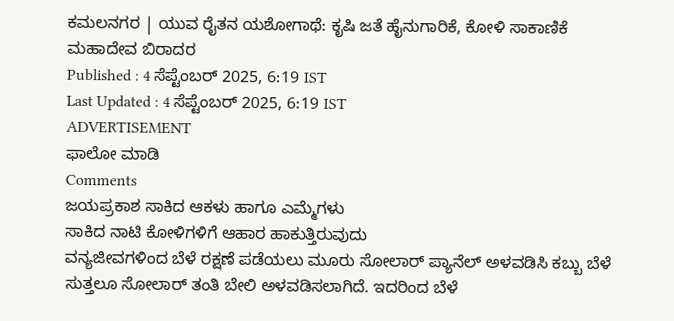ಕಮಲನಗರ | ಯುವ ರೈತನ ಯಶೋಗಾಥೆ: ಕೃಷಿ ಜತೆ ಹೈನುಗಾರಿಕೆ, ಕೋಳಿ ಸಾಕಾಣಿಕೆ
ಮಹಾದೇವ ಬಿರಾದರ
Published : 4 ಸೆಪ್ಟೆಂಬರ್ 2025, 6:19 IST
Last Updated : 4 ಸೆಪ್ಟೆಂಬರ್ 2025, 6:19 IST
ADVERTISEMENT
ಫಾಲೋ ಮಾಡಿ
Comments
ಜಯಪ್ರಕಾಶ ಸಾಕಿದ ಆಕಳು ಹಾಗೂ ಎಮ್ಮೆಗಳು
ಸಾಕಿದ ನಾಟಿ ಕೋಳಿಗಳಿಗೆ ಆಹಾರ ಹಾಕುತ್ತಿರುವುದು
ವನ್ಯಜೀವಗಳಿಂದ ಬೆಳೆ ರಕ್ಷಣೆ ಪಡೆಯಲು ಮೂರು ಸೋಲಾರ್ ಪ್ಯಾನೆಲ್ ಅಳವಡಿಸಿ ಕಬ್ಬು ಬೆಳೆ ಸುತ್ತಲೂ ಸೋಲಾರ್ ತಂತಿ ಬೇಲಿ ಅಳವಡಿಸಲಾಗಿದೆ. ಇದರಿಂದ ಬೆಳೆ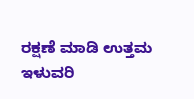ರಕ್ಷಣೆ ಮಾಡಿ ಉತ್ತಮ ಇಳುವರಿ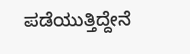ಪಡೆಯುತ್ತಿದ್ದೇನೆ